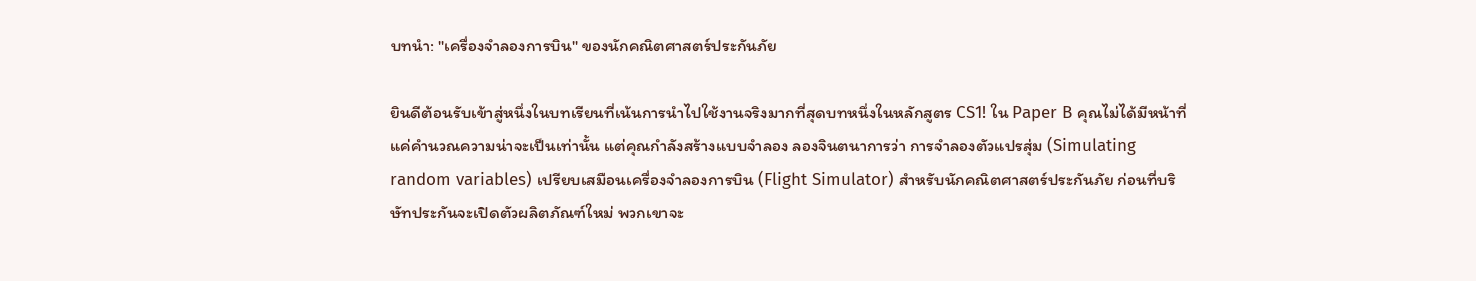บทนำ: "เครื่องจำลองการบิน" ของนักคณิตศาสตร์ประกันภัย

ยินดีต้อนรับเข้าสู่หนึ่งในบทเรียนที่เน้นการนำไปใช้งานจริงมากที่สุดบทหนึ่งในหลักสูตร CS1! ใน Paper B คุณไม่ได้มีหน้าที่แค่คำนวณความน่าจะเป็นเท่านั้น แต่คุณกำลังสร้างแบบจำลอง ลองจินตนาการว่า การจำลองตัวแปรสุ่ม (Simulating random variables) เปรียบเสมือนเครื่องจำลองการบิน (Flight Simulator) สำหรับนักคณิตศาสตร์ประกันภัย ก่อนที่บริษัทประกันจะเปิดตัวผลิตภัณฑ์ใหม่ พวกเขาจะ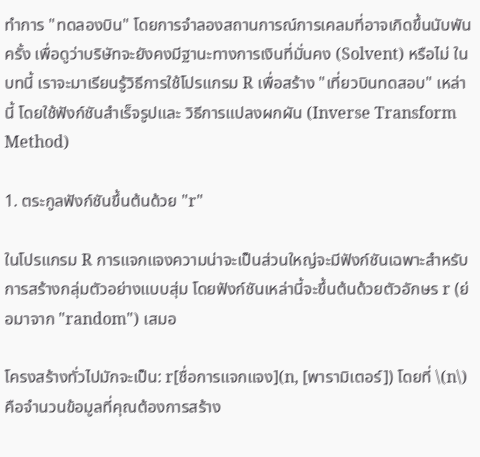ทำการ "ทดลองบิน" โดยการจำลองสถานการณ์การเคลมที่อาจเกิดขึ้นนับพันครั้ง เพื่อดูว่าบริษัทจะยังคงมีฐานะทางการเงินที่มั่นคง (Solvent) หรือไม่ ในบทนี้ เราจะมาเรียนรู้วิธีการใช้โปรแกรม R เพื่อสร้าง "เที่ยวบินทดสอบ" เหล่านี้ โดยใช้ฟังก์ชันสำเร็จรูปและ วิธีการแปลงผกผัน (Inverse Transform Method)

1. ตระกูลฟังก์ชันขึ้นต้นด้วย "r"

ในโปรแกรม R การแจกแจงความน่าจะเป็นส่วนใหญ่จะมีฟังก์ชันเฉพาะสำหรับการสร้างกลุ่มตัวอย่างแบบสุ่ม โดยฟังก์ชันเหล่านี้จะขึ้นต้นด้วยตัวอักษร r (ย่อมาจาก "random") เสมอ

โครงสร้างทั่วไปมักจะเป็น: r[ชื่อการแจกแจง](n, [พารามิเตอร์]) โดยที่ \(n\) คือจำนวนข้อมูลที่คุณต้องการสร้าง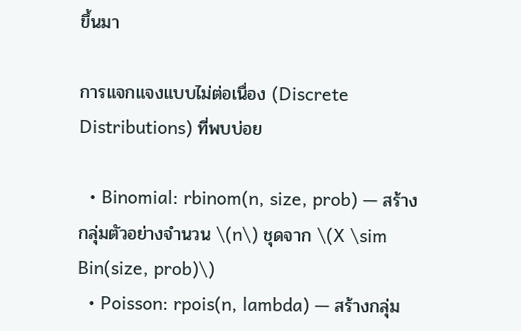ขึ้นมา

การแจกแจงแบบไม่ต่อเนื่อง (Discrete Distributions) ที่พบบ่อย

  • Binomial: rbinom(n, size, prob) — สร้างกลุ่มตัวอย่างจำนวน \(n\) ชุดจาก \(X \sim Bin(size, prob)\)
  • Poisson: rpois(n, lambda) — สร้างกลุ่ม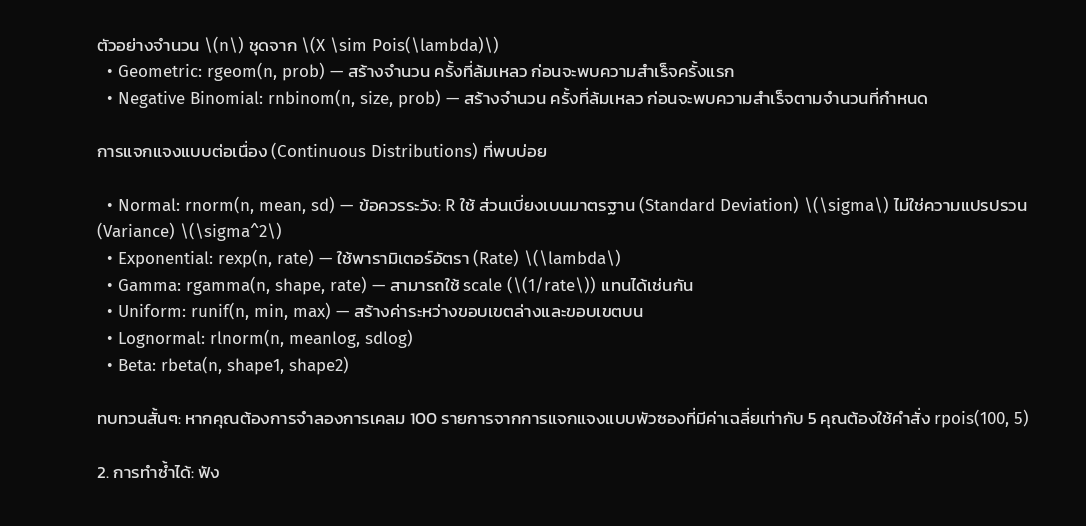ตัวอย่างจำนวน \(n\) ชุดจาก \(X \sim Pois(\lambda)\)
  • Geometric: rgeom(n, prob) — สร้างจำนวน ครั้งที่ล้มเหลว ก่อนจะพบความสำเร็จครั้งแรก
  • Negative Binomial: rnbinom(n, size, prob) — สร้างจำนวน ครั้งที่ล้มเหลว ก่อนจะพบความสำเร็จตามจำนวนที่กำหนด

การแจกแจงแบบต่อเนื่อง (Continuous Distributions) ที่พบบ่อย

  • Normal: rnorm(n, mean, sd) — ข้อควรระวัง: R ใช้ ส่วนเบี่ยงเบนมาตรฐาน (Standard Deviation) \(\sigma\) ไม่ใช่ความแปรปรวน (Variance) \(\sigma^2\)
  • Exponential: rexp(n, rate) — ใช้พารามิเตอร์อัตรา (Rate) \(\lambda\)
  • Gamma: rgamma(n, shape, rate) — สามารถใช้ scale (\(1/rate\)) แทนได้เช่นกัน
  • Uniform: runif(n, min, max) — สร้างค่าระหว่างขอบเขตล่างและขอบเขตบน
  • Lognormal: rlnorm(n, meanlog, sdlog)
  • Beta: rbeta(n, shape1, shape2)

ทบทวนสั้นๆ: หากคุณต้องการจำลองการเคลม 100 รายการจากการแจกแจงแบบพัวซองที่มีค่าเฉลี่ยเท่ากับ 5 คุณต้องใช้คำสั่ง rpois(100, 5)

2. การทำซ้ำได้: ฟัง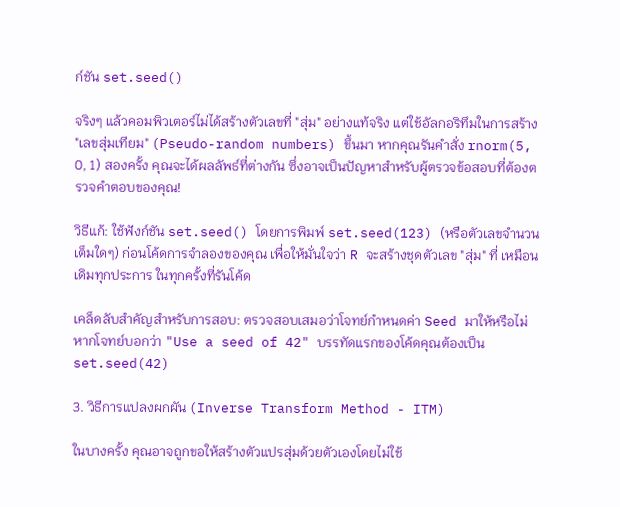ก์ชัน set.seed()

จริงๆ แล้วคอมพิวเตอร์ไม่ได้สร้างตัวเลขที่ "สุ่ม" อย่างแท้จริง แต่ใช้อัลกอริทึมในการสร้าง "เลขสุ่มเทียม" (Pseudo-random numbers) ขึ้นมา หากคุณรันคำสั่ง rnorm(5, 0, 1) สองครั้ง คุณจะได้ผลลัพธ์ที่ต่างกัน ซึ่งอาจเป็นปัญหาสำหรับผู้ตรวจข้อสอบที่ต้องตรวจคำตอบของคุณ!

วิธีแก้: ใช้ฟังก์ชัน set.seed() โดยการพิมพ์ set.seed(123) (หรือตัวเลขจำนวนเต็มใดๆ) ก่อนโค้ดการจำลองของคุณ เพื่อให้มั่นใจว่า R จะสร้างชุดตัวเลข "สุ่ม" ที่ เหมือนเดิมทุกประการ ในทุกครั้งที่รันโค้ด

เคล็ดลับสำคัญสำหรับการสอบ: ตรวจสอบเสมอว่าโจทย์กำหนดค่า Seed มาให้หรือไม่ หากโจทย์บอกว่า "Use a seed of 42" บรรทัดแรกของโค้ดคุณต้องเป็น set.seed(42)

3. วิธีการแปลงผกผัน (Inverse Transform Method - ITM)

ในบางครั้ง คุณอาจถูกขอให้สร้างตัวแปรสุ่มด้วยตัวเองโดยไม่ใช้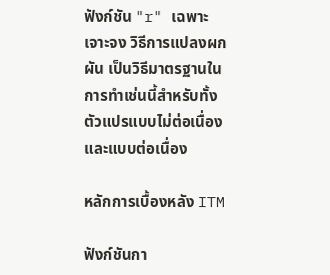ฟังก์ชัน "r" เฉพาะเจาะจง วิธีการแปลงผกผัน เป็นวิธีมาตรฐานในการทำเช่นนี้สำหรับทั้งตัวแปรแบบไม่ต่อเนื่องและแบบต่อเนื่อง

หลักการเบื้องหลัง ITM

ฟังก์ชันกา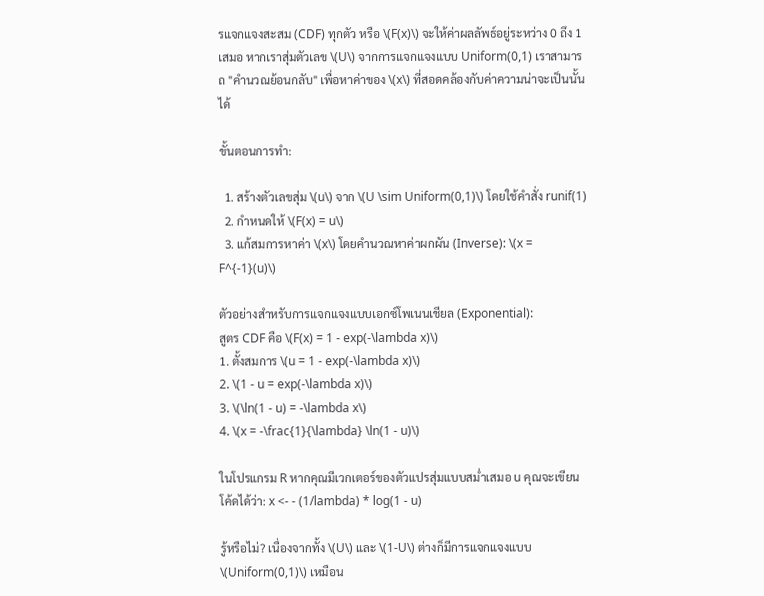รแจกแจงสะสม (CDF) ทุกตัว หรือ \(F(x)\) จะให้ค่าผลลัพธ์อยู่ระหว่าง 0 ถึง 1 เสมอ หากเราสุ่มตัวเลข \(U\) จากการแจกแจงแบบ Uniform(0,1) เราสามารถ "คำนวณย้อนกลับ" เพื่อหาค่าของ \(x\) ที่สอดคล้องกับค่าความน่าจะเป็นนั้นได้

ขั้นตอนการทำ:

  1. สร้างตัวเลขสุ่ม \(u\) จาก \(U \sim Uniform(0,1)\) โดยใช้คำสั่ง runif(1)
  2. กำหนดให้ \(F(x) = u\)
  3. แก้สมการหาค่า \(x\) โดยคำนวณหาค่าผกผัน (Inverse): \(x = F^{-1}(u)\)

ตัวอย่างสำหรับการแจกแจงแบบเอกซ์โพเนนเชียล (Exponential):
สูตร CDF คือ \(F(x) = 1 - exp(-\lambda x)\)
1. ตั้งสมการ \(u = 1 - exp(-\lambda x)\)
2. \(1 - u = exp(-\lambda x)\)
3. \(\ln(1 - u) = -\lambda x\)
4. \(x = -\frac{1}{\lambda} \ln(1 - u)\)

ในโปรแกรม R หากคุณมีเวกเตอร์ของตัวแปรสุ่มแบบสม่ำเสมอ u คุณจะเขียนโค้ดได้ว่า: x <- - (1/lambda) * log(1 - u)

รู้หรือไม่? เนื่องจากทั้ง \(U\) และ \(1-U\) ต่างก็มีการแจกแจงแบบ \(Uniform(0,1)\) เหมือน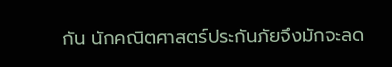กัน นักคณิตศาสตร์ประกันภัยจึงมักจะลด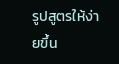รูปสูตรให้ง่ายขึ้น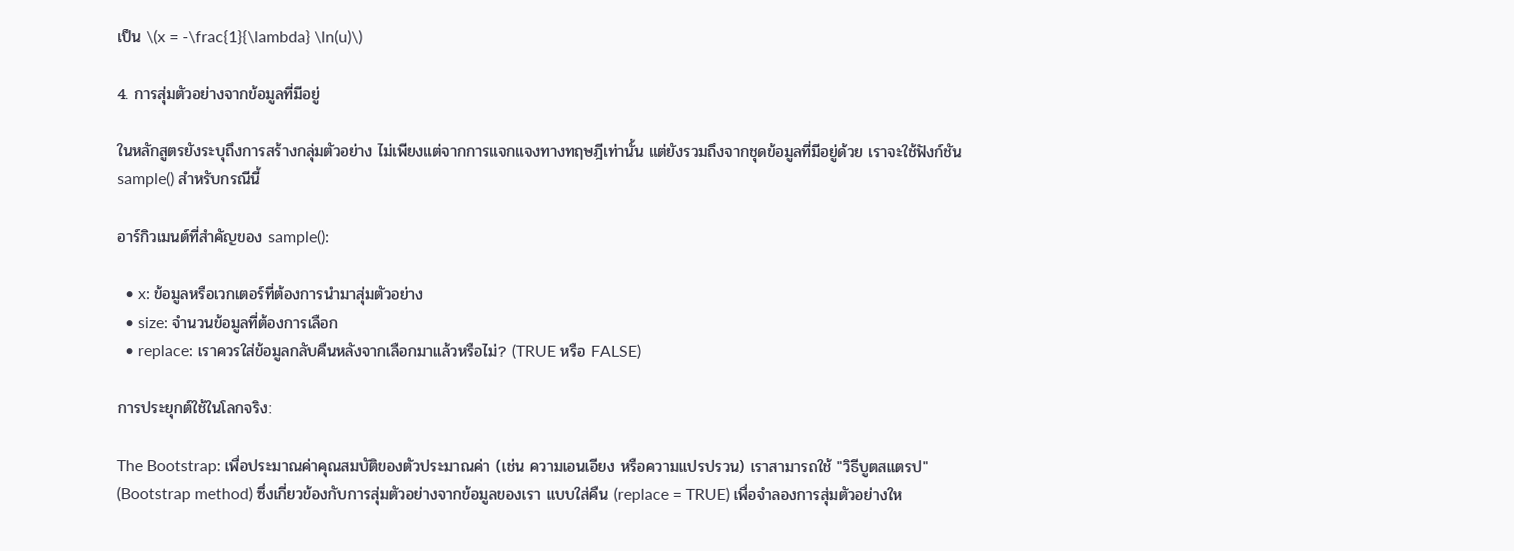เป็น \(x = -\frac{1}{\lambda} \ln(u)\)

4. การสุ่มตัวอย่างจากข้อมูลที่มีอยู่

ในหลักสูตรยังระบุถึงการสร้างกลุ่มตัวอย่าง ไม่เพียงแต่จากการแจกแจงทางทฤษฎีเท่านั้น แต่ยังรวมถึงจากชุดข้อมูลที่มีอยู่ด้วย เราจะใช้ฟังก์ชัน sample() สำหรับกรณีนี้

อาร์กิวเมนต์ที่สำคัญของ sample():

  • x: ข้อมูลหรือเวกเตอร์ที่ต้องการนำมาสุ่มตัวอย่าง
  • size: จำนวนข้อมูลที่ต้องการเลือก
  • replace: เราควรใส่ข้อมูลกลับคืนหลังจากเลือกมาแล้วหรือไม่? (TRUE หรือ FALSE)

การประยุกต์ใช้ในโลกจริง:

The Bootstrap: เพื่อประมาณค่าคุณสมบัติของตัวประมาณค่า (เช่น ความเอนเอียง หรือความแปรปรวน) เราสามารถใช้ "วิธีบูตสแตรป" (Bootstrap method) ซึ่งเกี่ยวข้องกับการสุ่มตัวอย่างจากข้อมูลของเรา แบบใส่คืน (replace = TRUE) เพื่อจำลองการสุ่มตัวอย่างให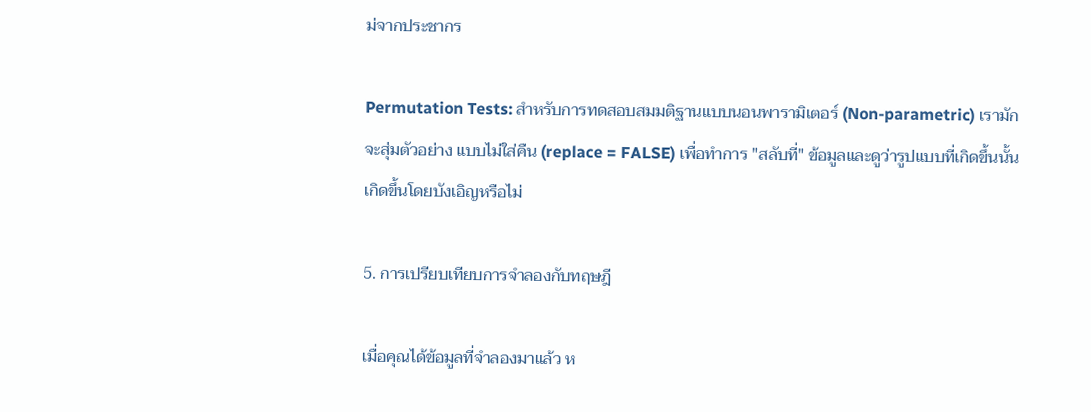ม่จากประชากร

Permutation Tests: สำหรับการทดสอบสมมติฐานแบบนอนพารามิเตอร์ (Non-parametric) เรามักจะสุ่มตัวอย่าง แบบไม่ใส่คืน (replace = FALSE) เพื่อทำการ "สลับที่" ข้อมูลและดูว่ารูปแบบที่เกิดขึ้นนั้นเกิดขึ้นโดยบังเอิญหรือไม่

5. การเปรียบเทียบการจำลองกับทฤษฎี

เมื่อคุณได้ข้อมูลที่จำลองมาแล้ว ห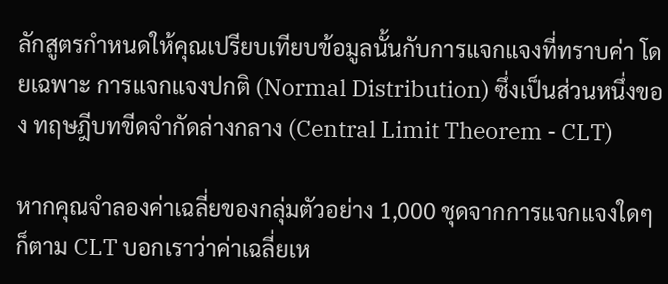ลักสูตรกำหนดให้คุณเปรียบเทียบข้อมูลนั้นกับการแจกแจงที่ทราบค่า โดยเฉพาะ การแจกแจงปกติ (Normal Distribution) ซึ่งเป็นส่วนหนึ่งของ ทฤษฎีบทขีดจำกัดล่างกลาง (Central Limit Theorem - CLT)

หากคุณจำลองค่าเฉลี่ยของกลุ่มตัวอย่าง 1,000 ชุดจากการแจกแจงใดๆ ก็ตาม CLT บอกเราว่าค่าเฉลี่ยเห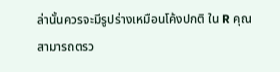ล่านั้นควรจะมีรูปร่างเหมือนโค้งปกติ ใน R คุณสามารถตรว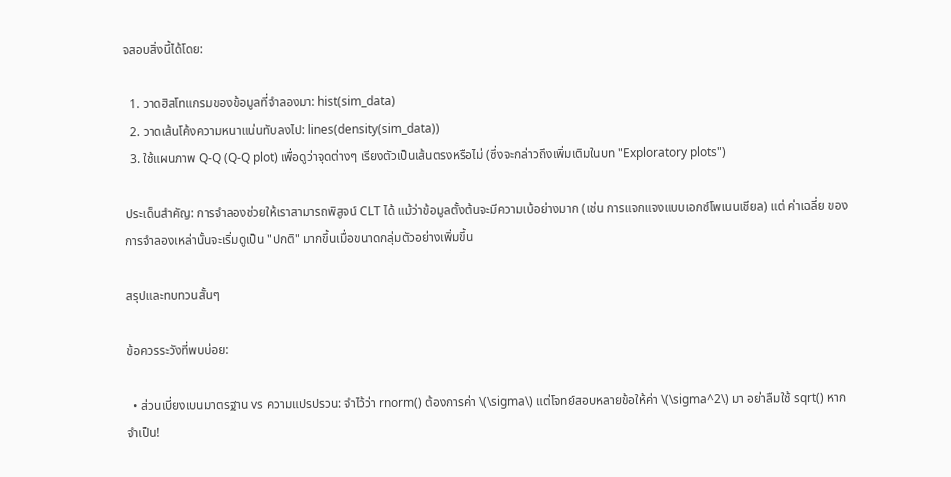จสอบสิ่งนี้ได้โดย:

  1. วาดฮิสโทแกรมของข้อมูลที่จำลองมา: hist(sim_data)
  2. วาดเส้นโค้งความหนาแน่นทับลงไป: lines(density(sim_data))
  3. ใช้แผนภาพ Q-Q (Q-Q plot) เพื่อดูว่าจุดต่างๆ เรียงตัวเป็นเส้นตรงหรือไม่ (ซึ่งจะกล่าวถึงเพิ่มเติมในบท "Exploratory plots")

ประเด็นสำคัญ: การจำลองช่วยให้เราสามารถพิสูจน์ CLT ได้ แม้ว่าข้อมูลตั้งต้นจะมีความเบ้อย่างมาก (เช่น การแจกแจงแบบเอกซ์โพเนนเชียล) แต่ ค่าเฉลี่ย ของการจำลองเหล่านั้นจะเริ่มดูเป็น "ปกติ" มากขึ้นเมื่อขนาดกลุ่มตัวอย่างเพิ่มขึ้น

สรุปและทบทวนสั้นๆ

ข้อควรระวังที่พบบ่อย:

  • ส่วนเบี่ยงเบนมาตรฐาน vs ความแปรปรวน: จำไว้ว่า rnorm() ต้องการค่า \(\sigma\) แต่โจทย์สอบหลายข้อให้ค่า \(\sigma^2\) มา อย่าลืมใช้ sqrt() หากจำเป็น!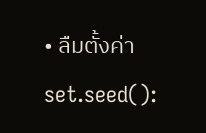• ลืมตั้งค่า set.seed():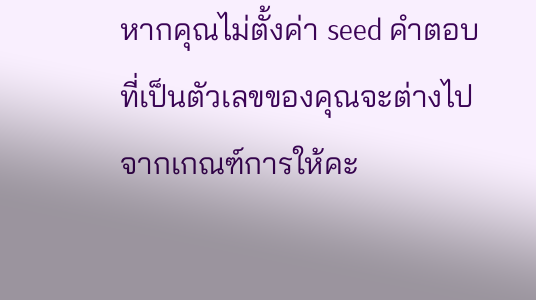หากคุณไม่ตั้งค่า seed คำตอบที่เป็นตัวเลขของคุณจะต่างไปจากเกณฑ์การให้คะ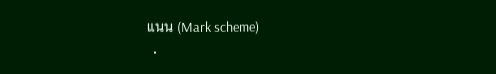แนน (Mark scheme)
  •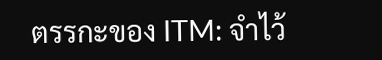ตรรกะของ ITM: จำไว้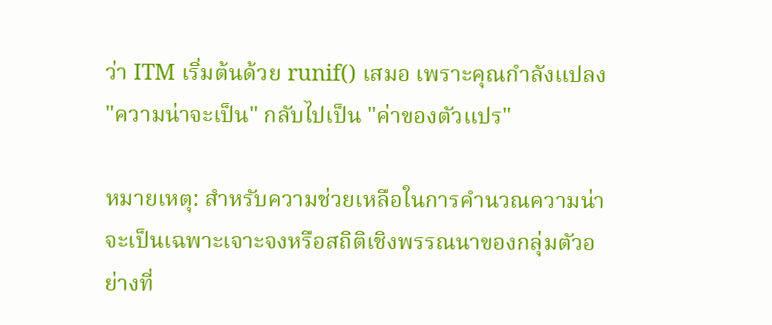ว่า ITM เริ่มต้นด้วย runif() เสมอ เพราะคุณกำลังแปลง "ความน่าจะเป็น" กลับไปเป็น "ค่าของตัวแปร"

หมายเหตุ: สำหรับความช่วยเหลือในการคำนวณความน่าจะเป็นเฉพาะเจาะจงหรือสถิติเชิงพรรณนาของกลุ่มตัวอย่างที่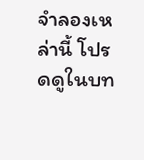จำลองเหล่านี้ โปรดดูในบท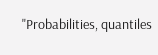"Probabilities, quantiles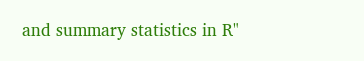and summary statistics in R"